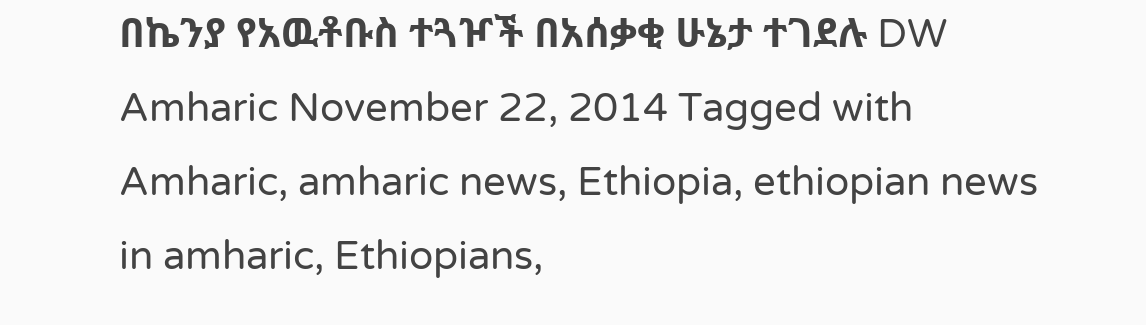በኬንያ የአዉቶቡስ ተጓዦች በአሰቃቂ ሁኔታ ተገደሉ DW Amharic November 22, 2014 Tagged with Amharic, amharic news, Ethiopia, ethiopian news in amharic, Ethiopians,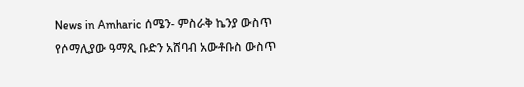News in Amharic ሰሜን- ምስራቅ ኬንያ ውስጥ የሶማሊያው ዓማጺ ቡድን አሸባብ አውቶቡስ ውስጥ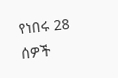የነበሩ 28 ሰዎች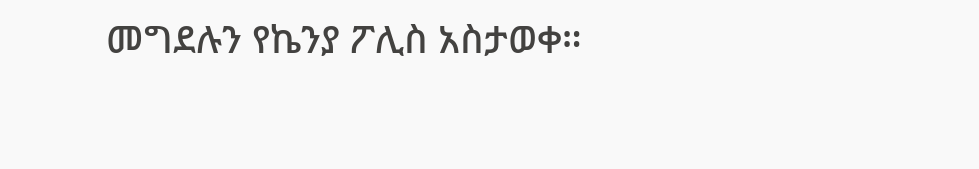መግደሉን የኬንያ ፖሊስ አስታወቀ።